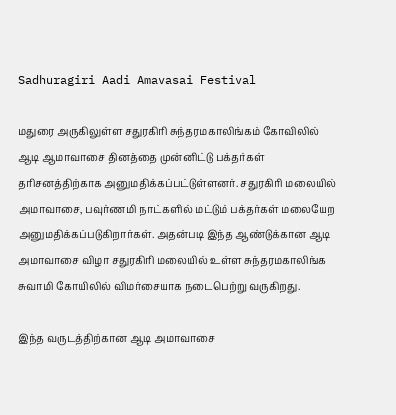Sadhuragiri Aadi Amavasai Festival

மதுரை அருகிலுள்ள சதுரகிரி சுந்தரமகாலிங்கம் கோவிலில் ஆடி ஆமாவாசை தினத்தை முன்னிட்டு பக்தர்கள் தரிசனத்திற்காக அனுமதிக்கப்பட்டுள்ளனர். சதுரகிரி மலையில் அமாவாசை, பவுர்ணமி நாட்களில் மட்டும் பக்தர்கள் மலையேற அனுமதிக்கப்படுகிறார்கள். அதன்படி இந்த ஆண்டுக்கான ஆடி அமாவாசை விழா சதுரகிரி மலையில் உள்ள சுந்தரமகாலிங்க சுவாமி கோயிலில் விமர்சையாக நடைபெற்று வருகிறது.

இந்த வருடத்திற்கான ஆடி அமாவாசை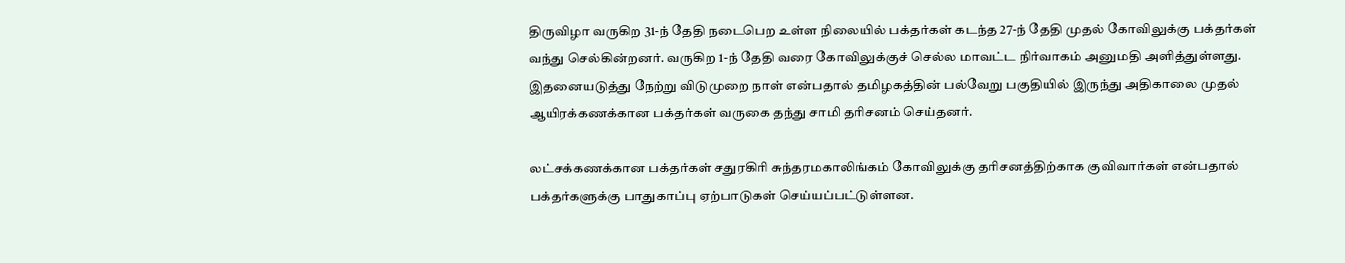திருவிழா வருகிற 31-ந் தேதி நடைபெற உள்ள நிலையில் பக்தர்கள் கடந்த 27-ந் தேதி முதல் கோவிலுக்கு பக்தர்கள் வந்து செல்கின்றனர். வருகிற 1-ந் தேதி வரை கோவிலுக்குச் செல்ல மாவட்ட நிர்வாகம் அனுமதி அளித்துள்ளது. இதனையடுத்து நேற்று விடுமுறை நாள் என்பதால் தமிழகத்தின் பல்வேறு பகுதியில் இருந்து அதிகாலை முதல் ஆயிரக்கணக்கான பக்தர்கள் வருகை தந்து சாமி தரிசனம் செய்தனர்.

லட்சக்கணக்கான பக்தர்கள் சதுரகிரி சுந்தரமகாலிங்கம் கோவிலுக்கு தரிசனத்திற்காக குவிவார்கள் என்பதால் பக்தர்களுக்கு பாதுகாப்பு ஏற்பாடுகள் செய்யப்பட்டுள்ளன.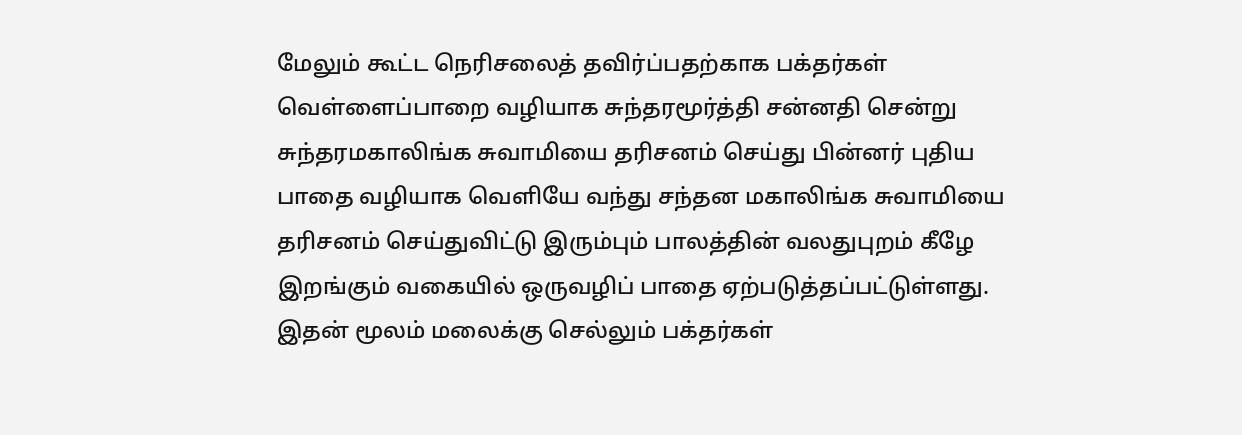மேலும் கூட்ட நெரிசலைத் தவிர்ப்பதற்காக பக்தர்கள் வெள்ளைப்பாறை வழியாக சுந்தரமூர்த்தி சன்னதி சென்று சுந்தரமகாலிங்க சுவாமியை தரிசனம் செய்து பின்னர் புதிய பாதை வழியாக வெளியே வந்து சந்தன மகாலிங்க சுவாமியை தரிசனம் செய்துவிட்டு இரும்பும் பாலத்தின் வலதுபுறம் கீழே இறங்கும் வகையில் ஒருவழிப் பாதை ஏற்படுத்தப்பட்டுள்ளது. இதன் மூலம் மலைக்கு செல்லும் பக்தர்கள்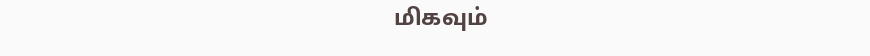மிகவும்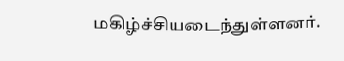மகிழ்ச்சியடைந்துள்ளனர்.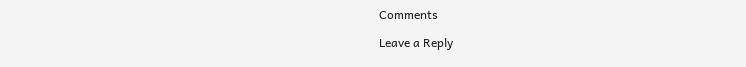Comments

Leave a Reply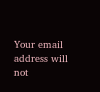Your email address will not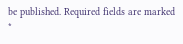be published. Required fields are marked *